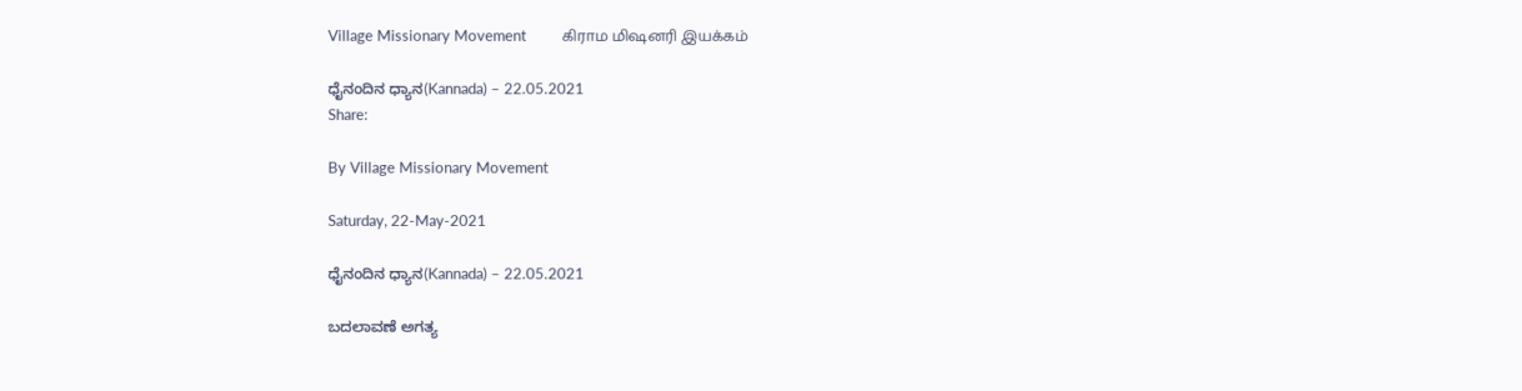Village Missionary Movement         கிராம மிஷனரி இயக்கம்

ಧೈನಂದಿನ ಧ್ಯಾನ(Kannada) – 22.05.2021
Share:

By Village Missionary Movement

Saturday, 22-May-2021

ಧೈನಂದಿನ ಧ್ಯಾನ(Kannada) – 22.05.2021

ಬದಲಾವಣೆ ಅಗತ್ಯ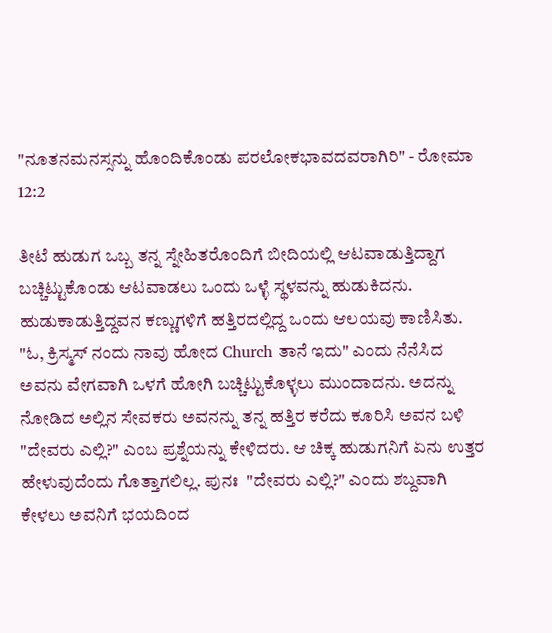"ನೂತನಮನಸ್ಸನ್ನು ಹೊಂದಿಕೊಂಡು ಪರಲೋಕಭಾವದವರಾಗಿರಿ" - ರೋಮಾ 12:2

ತೀಟೆ ಹುಡುಗ ಒಬ್ಬ ತನ್ನ ಸ್ನೇಹಿತರೊಂದಿಗೆ ಬೀದಿಯಲ್ಲಿ ಆಟವಾಡುತ್ತಿದ್ದಾಗ ಬಚ್ಚಿಟ್ಟುಕೊಂಡು ಆಟವಾಡಲು ಒಂದು ಒಳ್ಳೆ ಸ್ಥಳವನ್ನು ಹುಡುಕಿದನು. ಹುಡುಕಾಡುತ್ತಿದ್ದವನ ಕಣ್ಣುಗಳಿಗೆ ಹತ್ತಿರದಲ್ಲಿದ್ದ ಒಂದು ಆಲಯವು ಕಾಣಿಸಿತು.  "ಓ, ಕ್ರಿಸ್ಮಸ್ ನಂದು ನಾವು ಹೋದ Church ತಾನೆ ಇದು" ಎಂದು ನೆನೆಸಿದ ಅವನು ವೇಗವಾಗಿ ಒಳಗೆ ಹೋಗಿ ಬಚ್ಚಿಟ್ಟುಕೊಳ್ಳಲು ಮುಂದಾದನು. ಅದನ್ನು ನೋಡಿದ ಅಲ್ಲಿನ ಸೇವಕರು ಅವನನ್ನು ತನ್ನ ಹತ್ತಿರ ಕರೆದು ಕೂರಿಸಿ ಅವನ ಬಳಿ  "ದೇವರು ಎಲ್ಲಿ?" ಎಂಬ ಪ್ರಶ್ನೆಯನ್ನು ಕೇಳಿದರು. ಆ ಚಿಕ್ಕ ಹುಡುಗನಿಗೆ ಏನು ಉತ್ತರ ಹೇಳುವುದೆಂದು ಗೊತ್ತಾಗಲಿಲ್ಲ. ಪುನಃ  "ದೇವರು ಎಲ್ಲಿ?" ಎಂದು ಶಬ್ದವಾಗಿ ಕೇಳಲು ಅವನಿಗೆ ಭಯದಿಂದ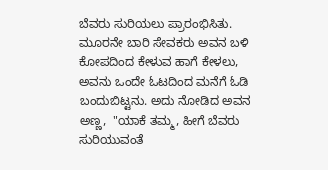ಬೆವರು ಸುರಿಯಲು ಪ್ರಾರಂಭಿಸಿತು. ಮೂರನೇ ಬಾರಿ ಸೇವಕರು ಅವನ ಬಳಿ ಕೋಪದಿಂದ ಕೇಳುವ ಹಾಗೆ ಕೇಳಲು, ಅವನು ಒಂದೇ ಓಟದಿಂದ ಮನೆಗೆ ಓಡಿ ಬಂದುಬಿಟ್ಟನು. ಅದು ನೋಡಿದ ಅವನ ಅಣ್ಣ,  "ಯಾಕೆ ತಮ್ಮ, ಹೀಗೆ ಬೆವರು ಸುರಿಯುವಂತೆ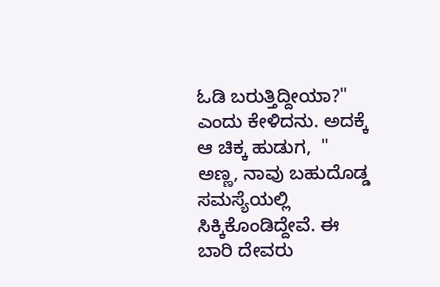ಓಡಿ ಬರುತ್ತಿದ್ದೀಯಾ?"  ಎಂದು ಕೇಳಿದನು. ಅದಕ್ಕೆ ಆ ಚಿಕ್ಕ ಹುಡುಗ,  " ಅಣ್ಣ, ನಾವು ಬಹುದೊಡ್ಡ ಸಮಸ್ಯೆಯಲ್ಲಿ ಸಿಕ್ಕಿಕೊಂಡಿದ್ದೇವೆ. ಈ ಬಾರಿ ದೇವರು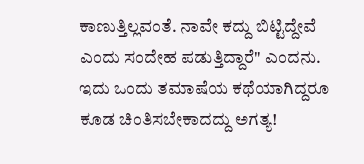ಕಾಣುತ್ತಿಲ್ಲವಂತೆ. ನಾವೇ ಕದ್ದು ಬಿಟ್ಟಿದ್ದೇವೆ ಎಂದು ಸಂದೇಹ ಪಡುತ್ತಿದ್ದಾರೆ" ಎಂದನು. ಇದು ಒಂದು ತಮಾಷೆಯ ಕಥೆಯಾಗಿದ್ದರೂ ಕೂಡ ಚಿಂತಿಸಬೇಕಾದದ್ದು ಅಗತ್ಯ!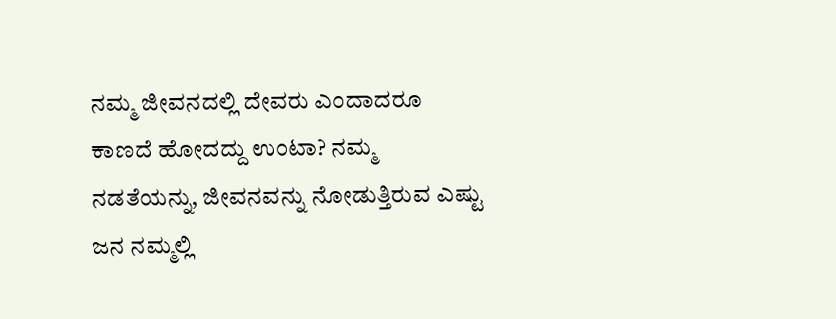ನಮ್ಮ ಜೀವನದಲ್ಲಿ ದೇವರು ಎಂದಾದರೂ ಕಾಣದೆ ಹೋದದ್ದು ಉಂಟಾ? ನಮ್ಮ ನಡತೆಯನ್ನು, ಜೀವನವನ್ನು ನೋಡುತ್ತಿರುವ ಎಷ್ಟು ಜನ ನಮ್ಮಲ್ಲಿ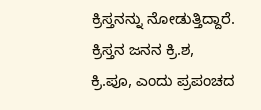ಕ್ರಿಸ್ತನನ್ನು ನೋಡುತ್ತಿದ್ದಾರೆ. ಕ್ರಿಸ್ತನ ಜನನ ಕ್ರಿ.ಶ, ಕ್ರಿ.ಪೂ, ಎಂದು ಪ್ರಪಂಚದ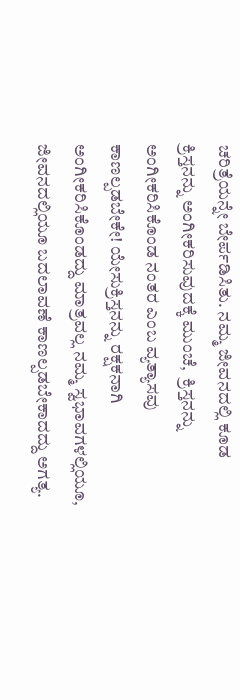ಚರಿತ್ರೆಯನ್ನೇ ಬೇರ್ಪಡಿಸಿತು. ನಮ್ಮ ಜೀವನದಲ್ಲಿ ಕೂಡ ಕ್ರಿಸ್ತನನ್ನು ಅಂಗೀಕರಿಸುವುದಕ್ಕೆ ಮುಂಚೆ,  ಕ್ರಿಸ್ತನನ್ನು ಅಂಗೀಕರಿಸಿಕೊಂಡ ನಂತರ ಎಂಬ ವ್ಯತ್ಯಾಸವು ಕಾಣಲ್ಪಡಬೇಕೇ! ಯೇಸುಕ್ರಿಸ್ತನನ್ನು ರಕ್ಷಕನಾಗಿ ಅಂಗೀಕರಿಸಿಕೊಂಡದ್ದು ಮಾತ್ರವಲ್ಲ ನಮ್ಮ ಸ್ವಭಾವಗಳಲ್ಲಿಯೂ, ಜೀವನದಲ್ಲಿಯೂ ಬದಲಾವಣೆ ಕಾಣಲ್ಪಡಬೇಕಾದದ್ದು ಅಗತ್ಯ.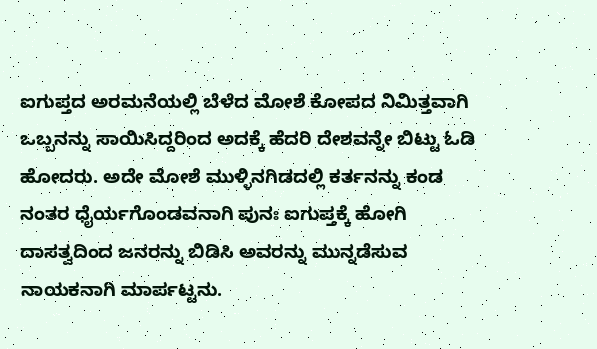ಐಗುಪ್ತದ ಅರಮನೆಯಲ್ಲಿ ಬೆಳೆದ ಮೋಶೆ ಕೋಪದ ನಿಮಿತ್ತವಾಗಿ ಒಬ್ಬನನ್ನು ಸಾಯಿಸಿದ್ದರಿಂದ ಅದಕ್ಕೆ ಹೆದರಿ ದೇಶವನ್ನೇ ಬಿಟ್ಟು ಓಡಿ ಹೋದರು. ಅದೇ ಮೋಶೆ ಮುಳ್ಳಿನಗಿಡದಲ್ಲಿ ಕರ್ತನನ್ನು ಕಂಡ ನಂತರ ಧೈರ್ಯಗೊಂಡವನಾಗಿ ಪುನಃ ಐಗುಪ್ತಕ್ಕೆ ಹೋಗಿ ದಾಸತ್ವದಿಂದ ಜನರನ್ನು ಬಿಡಿಸಿ ಅವರನ್ನು ಮುನ್ನಡೆಸುವ ನಾಯಕನಾಗಿ ಮಾರ್ಪಟ್ಟನು.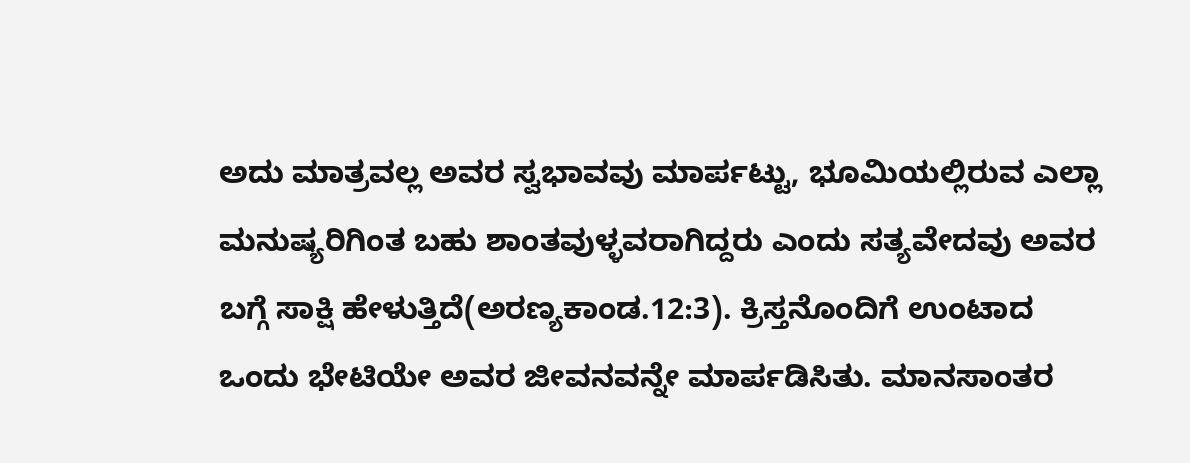ಅದು ಮಾತ್ರವಲ್ಲ ಅವರ ಸ್ವಭಾವವು ಮಾರ್ಪಟ್ಟು, ಭೂಮಿಯಲ್ಲಿರುವ ಎಲ್ಲಾ ಮನುಷ್ಯರಿಗಿಂತ ಬಹು ಶಾಂತವುಳ್ಳವರಾಗಿದ್ದರು ಎಂದು ಸತ್ಯವೇದವು ಅವರ ಬಗ್ಗೆ ಸಾಕ್ಷಿ ಹೇಳುತ್ತಿದೆ(ಅರಣ್ಯಕಾಂಡ.12:3). ಕ್ರಿಸ್ತನೊಂದಿಗೆ ಉಂಟಾದ ಒಂದು ಭೇಟಿಯೇ ಅವರ ಜೀವನವನ್ನೇ ಮಾರ್ಪಡಿಸಿತು. ಮಾನಸಾಂತರ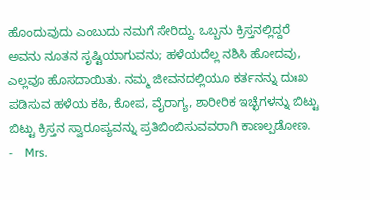ಹೊಂದುವುದು ಎಂಬುದು ನಮಗೆ ಸೇರಿದ್ದು. ಒಬ್ಬನು ಕ್ರಿಸ್ತನಲ್ಲಿದ್ದರೆ ಅವನು ನೂತನ ಸೃಷ್ಟಿಯಾಗುವನು; ಹಳೆಯದೆಲ್ಲ ನಶಿಸಿ ಹೋದವು, ಎಲ್ಲವೂ ಹೊಸದಾಯಿತು. ನಮ್ಮ ಜೀವನದಲ್ಲಿಯೂ ಕರ್ತನನ್ನು ದುಃಖ ಪಡಿಸುವ ಹಳೆಯ ಕಹಿ, ಕೋಪ, ವೈರಾಗ್ಯ, ಶಾರೀರಿಕ ಇಚ್ಛೆಗಳನ್ನು ಬಿಟ್ಟು ಬಿಟ್ಟು ಕ್ರಿಸ್ತನ ಸ್ವಾರೂಪ್ಯವನ್ನು ಪ್ರತಿಬಿಂಬಿಸುವವರಾಗಿ ಕಾಣಲ್ಪಡೋಣ.
-    Mrs.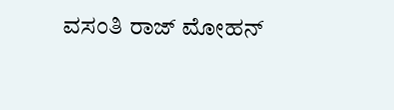ವಸಂತಿ ರಾಜ್ ಮೋಹನ್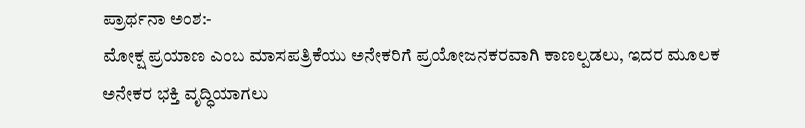ಪ್ರಾರ್ಥನಾ ಅಂಶ:-
ಮೋಕ್ಷ ಪ್ರಯಾಣ ಎಂಬ ಮಾಸಪತ್ರಿಕೆಯು ಅನೇಕರಿಗೆ ಪ್ರಯೋಜನಕರವಾಗಿ ಕಾಣಲ್ಪಡಲು, ಇದರ ಮೂಲಕ ಅನೇಕರ ಭಕ್ತಿ ವೃದ್ಧಿಯಾಗಲು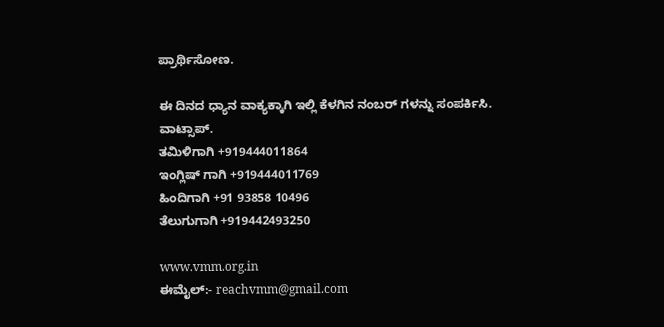ಪ್ರಾರ್ಥಿಸೋಣ.

ಈ ದಿನದ ಧ್ಯಾನ ವಾಕ್ಯಕ್ಕಾಗಿ ಇಲ್ಲಿ ಕೆಳಗಿನ ನಂಬರ್ ಗಳನ್ನು ಸಂಪರ್ಕಿಸಿ.
ವಾಟ್ಸಾಪ್.
ತಮಿಳಿಗಾಗಿ +919444011864
ಇಂಗ್ಲಿಷ್ ಗಾಗಿ +919444011769
ಹಿಂದಿಗಾಗಿ +91 93858 10496
ತೆಲುಗುಗಾಗಿ +919442493250

www.vmm.org.in
ಈಮೈಲ್:- reachvmm@gmail.com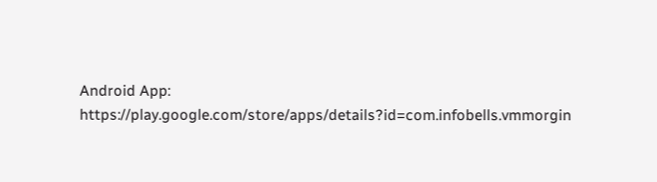Android App: https://play.google.com/store/apps/details?id=com.infobells.vmmorgin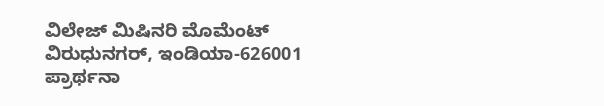ವಿಲೇಜ್ ಮಿಷಿನರಿ ಮೊಮೆಂಟ್ ವಿರುಧುನಗರ್, ಇಂಡಿಯಾ-626001
ಪ್ರಾರ್ಥನಾ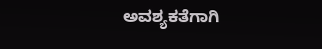ಅವಶ್ಯಕತೆಗಾಗಿ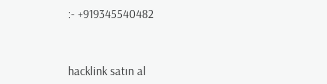:- +919345540482



hacklink satın al